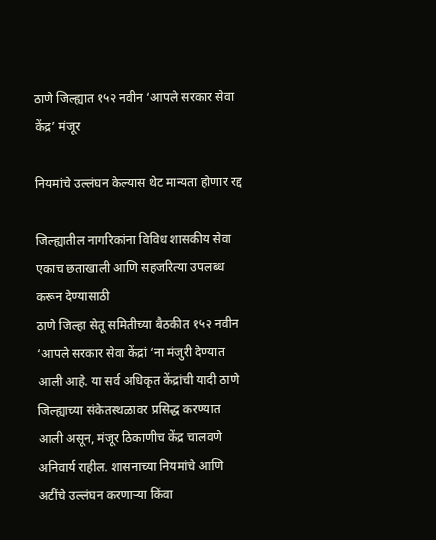ठाणे जिल्ह्यात १५२ नवीन ‘आपले सरकार सेवा केंद्र’ मंजूर

नियमांचे उल्लंघन केल्यास थेट मान्यता होणार रद्द

जिल्ह्यातील नागरिकांना विविध शासकीय सेवा एकाच छताखाली आणि सहजरित्या उपलब्ध करून देण्यासाठी
ठाणे जिल्हा सेतू समितीच्या बैठकीत १५२ नवीन ‘आपले सरकार सेवा केंद्रां ‘ना मंजुरी देण्यात आली आहे. या सर्व अधिकृत केंद्रांची यादी ठाणे जिल्ह्याच्या संकेतस्थळावर प्रसिद्ध करण्यात आली असून, मंजूर ठिकाणीच केंद्र चालवणे अनिवार्य राहील. शासनाच्या नियमांचे आणि अटींचे उल्लंघन करणाऱ्या किंवा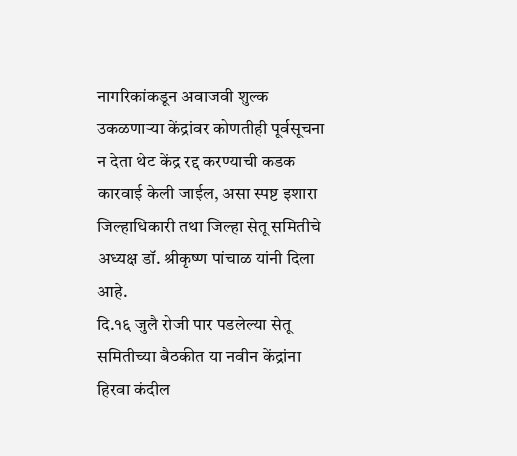नागरिकांकडून अवाजवी शुल्क उकळणाऱ्या केंद्रांवर कोणतीही पूर्वसूचना न देता थेट केंद्र रद्द करण्याची कडक कारवाई केली जाईल, असा स्पष्ट इशारा जिल्हाधिकारी तथा जिल्हा सेतू समितीचे अध्यक्ष डॉ. श्रीकृष्ण पांचाळ यांनी दिला आहे.
दि.१६ जुलै रोजी पार पडलेल्या सेतू समितीच्या बैठकीत या नवीन केंद्रांना हिरवा कंदील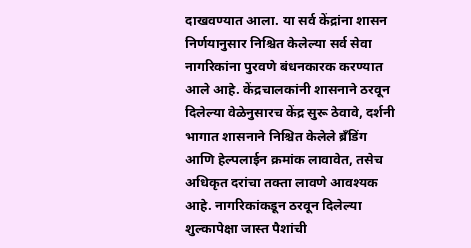दाखवण्यात आला. या सर्व केंद्रांना शासन निर्णयानुसार निश्चित केलेल्या सर्व सेवा नागरिकांना पुरवणे बंधनकारक करण्यात आले आहे. केंद्रचालकांनी शासनाने ठरवून दिलेल्या वेळेनुसारच केंद्र सुरू ठेवावे, दर्शनी भागात शासनाने निश्चित केलेले ब्रँडिंग आणि हेल्पलाईन क्रमांक लावावेत, तसेच अधिकृत दरांचा तक्ता लावणे आवश्यक आहे. नागरिकांकडून ठरवून दिलेल्या शुल्कापेक्षा जास्त पैशांची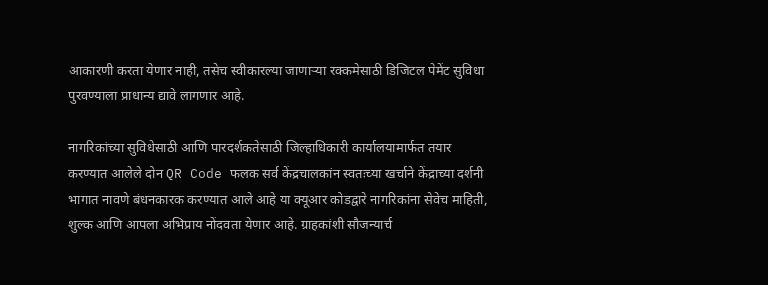आकारणी करता येणार नाही, तसेच स्वीकारल्या जाणाऱ्या रक्कमेसाठी डिजिटल पेमेंट सुविधा पुरवण्याला प्राधान्य द्यावे लागणार आहे.

नागरिकांच्या सुविधेसाठी आणि पारदर्शकतेसाठी जिल्हाधिकारी कार्यालयामार्फत तयार करण्यात आलेले दोन QR Code फलक सर्व केंद्रचालकांन स्वतःच्या खर्चाने केंद्राच्या दर्शनी भागात नावणे बंधनकारक करण्यात आले आहे या क्यूआर कोडद्वारे नागरिकांना सेवेच माहिती, शुल्क आणि आपला अभिप्राय नोंदवता येणार आहे. ग्राहकांशी सौजन्यार्च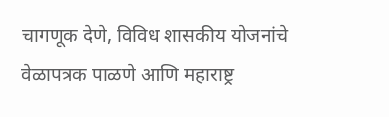चागणूक देणे, विविध शासकीय योजनांचे वेळापत्रक पाळणे आणि महाराष्ट्र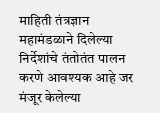माहिती तंत्रज्ञान महामंडळाने दिलेल्या निर्देशांचे तंतोतंत पालन करणे आवश्यक आहे जर मंजूर केलेल्या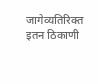जागेव्यतिरिक्त इतन ठिकाणी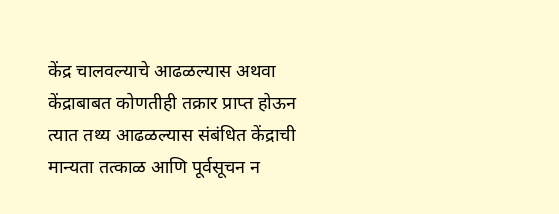केंद्र चालवल्याचे आढळल्यास अथवा केंद्राबाबत कोणतीही तक्रार प्राप्त होऊन त्यात तथ्य आढळल्यास संबंधित केंद्राची मान्यता तत्काळ आणि पूर्वसूचन न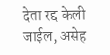देता रद्द केली जाईल, असेह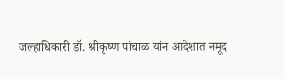जल्हाधिकारी डॉ. श्रीकृष्ण पांचाळ यांन आदेशात नमूद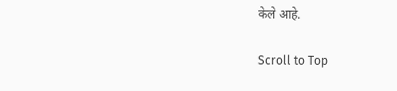केले आहे.

Scroll to Top